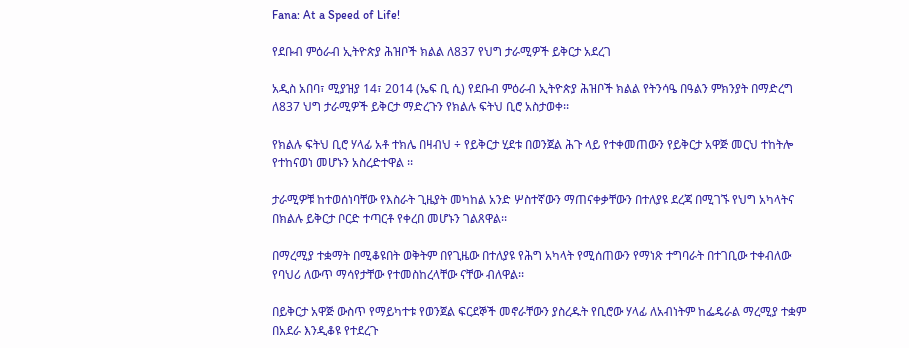Fana: At a Speed of Life!

የደቡብ ምዕራብ ኢትዮጵያ ሕዝቦች ክልል ለ837 የህግ ታራሚዎች ይቅርታ አደረገ

አዲስ አበባ፣ ሚያዝያ 14፣ 2014 (ኤፍ ቢ ሲ) የደቡብ ምዕራብ ኢትዮጵያ ሕዝቦች ክልል የትንሳዔ በዓልን ምክንያት በማድረግ ለ837 ህግ ታራሚዎች ይቅርታ ማድረጉን የክልሉ ፍትህ ቢሮ አስታወቀ፡፡

የክልሉ ፍትህ ቢሮ ሃላፊ አቶ ተክሌ በዛብህ ÷ የይቅርታ ሂደቱ በወንጀል ሕጉ ላይ የተቀመጠውን የይቅርታ አዋጅ መርህ ተከትሎ የተከናወነ መሆኑን አስረድተዋል ፡፡

ታራሚዎቹ ከተወሰነባቸው የእስራት ጊዜያት መካከል አንድ ሦስተኛውን ማጠናቀቃቸውን በተለያዩ ደረጃ በሚገኙ የህግ አካላትና በክልሉ ይቅርታ ቦርድ ተጣርቶ የቀረበ መሆኑን ገልጸዋል፡፡

በማረሚያ ተቋማት በሚቆዩበት ወቅትም በየጊዜው በተለያዩ የሕግ አካላት የሚሰጠውን የማነጽ ተግባራት በተገቢው ተቀብለው የባህሪ ለውጥ ማሳየታቸው የተመስከረላቸው ናቸው ብለዋል፡፡

በይቅርታ አዋጅ ውስጥ የማይካተቱ የወንጀል ፍርደኞች መኖራቸውን ያስረዱት የቢሮው ሃላፊ ለአብነትም ከፌዴራል ማረሚያ ተቋም በአደራ እንዲቆዩ የተደረጉ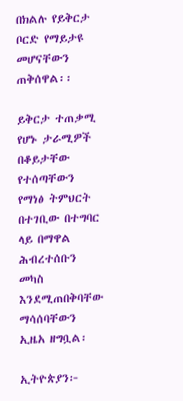በክልሉ የይቅርታ ቦርድ የማይታዩ መሆናቸውን ጠቅሰዋል፡፡

ይቅርታ ተጠቃሚ የሆኑ ታራሚዎች በቆይታቸው የተሰጣቸውን የማነፅ ትምህርት በተገቢው በተግባር ላይ በማዋል ሕብረተሰቡን መካስ እንደሚጠበቅባቸው ማሳሰባቸውን ኢዜአ ዘግቧል፡

ኢትዮጵያን፦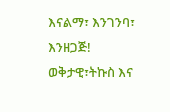እናልማ፣ እንገንባ፣ እንዘጋጅ!
ወቅታዊ፣ትኩስ እና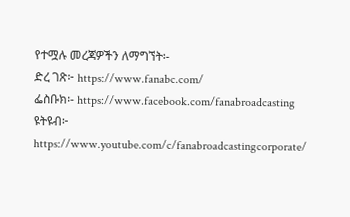የተሟሉ መረጃዎችን ለማግኘት፡-
ድረ ገጽ፦ https://www.fanabc.com/
ፌስቡክ፡- https://www.facebook.com/fanabroadcasting
ዩትዩብ፦ https://www.youtube.com/c/fanabroadcastingcorporate/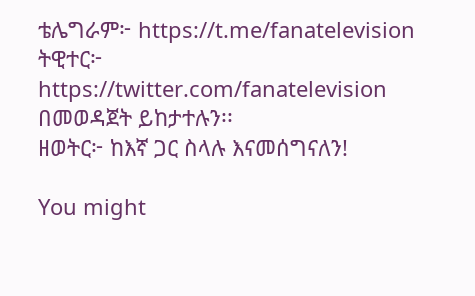ቴሌግራም፦ https://t.me/fanatelevision
ትዊተር፦ https://twitter.com/fanatelevision በመወዳጀት ይከታተሉን፡፡
ዘወትር፦ ከእኛ ጋር ስላሉ እናመሰግናለን!

You might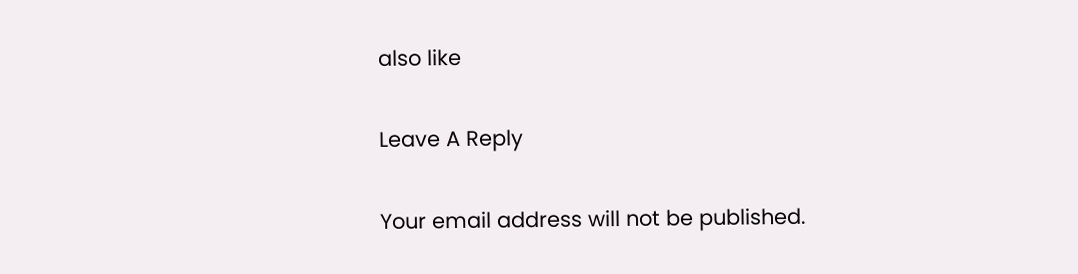also like

Leave A Reply

Your email address will not be published.